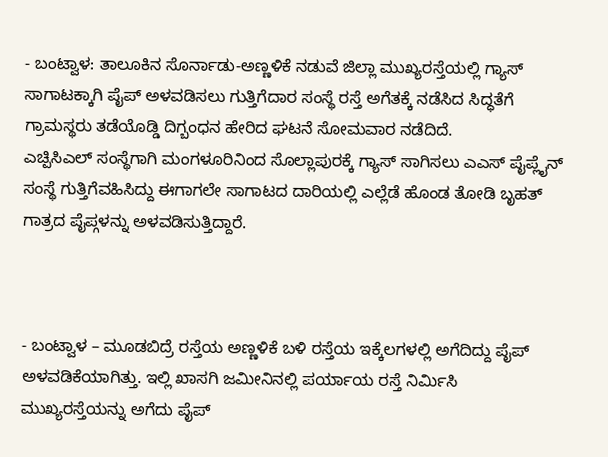- ಬಂಟ್ವಾಳ: ತಾಲೂಕಿನ ಸೊರ್ನಾಡು-ಅಣ್ಣಳಿಕೆ ನಡುವೆ ಜಿಲ್ಲಾ ಮುಖ್ಯರಸ್ತೆಯಲ್ಲಿ ಗ್ಯಾಸ್ ಸಾಗಾಟಕ್ಕಾಗಿ ಪೈಪ್ ಅಳವಡಿಸಲು ಗುತ್ತಿಗೆದಾರ ಸಂಸ್ಥೆ ರಸ್ತೆ ಅಗೆತಕ್ಕೆ ನಡೆಸಿದ ಸಿದ್ಧತೆಗೆ ಗ್ರಾಮಸ್ಥರು ತಡೆಯೊಡ್ಡಿ ದಿಗ್ಬಂಧನ ಹೇರಿದ ಘಟನೆ ಸೋಮವಾರ ನಡೆದಿದೆ.
ಎಚ್ಪಿಸಿಎಲ್ ಸಂಸ್ಥೆಗಾಗಿ ಮಂಗಳೂರಿನಿಂದ ಸೊಲ್ಲಾಪುರಕ್ಕೆ ಗ್ಯಾಸ್ ಸಾಗಿಸಲು ಎಎಸ್ ಪೈಪ್ಲೈನ್ ಸಂಸ್ಥೆ ಗುತ್ತಿಗೆವಹಿಸಿದ್ದು ಈಗಾಗಲೇ ಸಾಗಾಟದ ದಾರಿಯಲ್ಲಿ ಎಲ್ಲೆಡೆ ಹೊಂಡ ತೋಡಿ ಬೃಹತ್ ಗಾತ್ರದ ಪೈಪ್ಗಳನ್ನು ಅಳವಡಿಸುತ್ತಿದ್ದಾರೆ.



- ಬಂಟ್ವಾಳ – ಮೂಡಬಿದ್ರೆ ರಸ್ತೆಯ ಅಣ್ಣಳಿಕೆ ಬಳಿ ರಸ್ತೆಯ ಇಕ್ಕೆಲಗಳಲ್ಲಿ ಅಗೆದಿದ್ದು ಪೈಪ್ ಅಳವಡಿಕೆಯಾಗಿತ್ತು. ಇಲ್ಲಿ ಖಾಸಗಿ ಜಮೀನಿನಲ್ಲಿ ಪರ್ಯಾಯ ರಸ್ತೆ ನಿರ್ಮಿಸಿ ಮುಖ್ಯರಸ್ತೆಯನ್ನು ಅಗೆದು ಪೈಪ್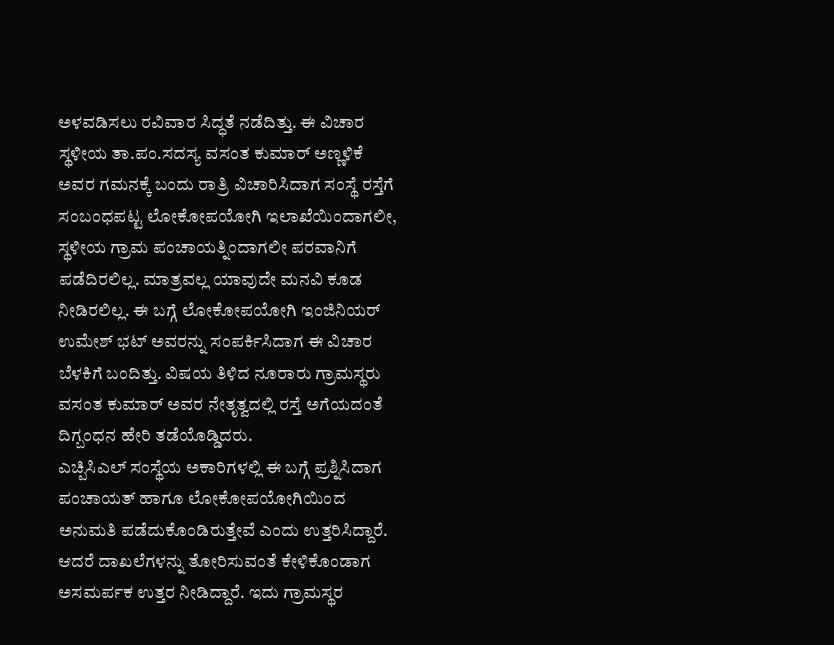ಅಳವಡಿಸಲು ರವಿವಾರ ಸಿದ್ಧತೆ ನಡೆದಿತ್ತು. ಈ ವಿಚಾರ ಸ್ಥಳೀಯ ತಾ.ಪಂ.ಸದಸ್ಯ ವಸಂತ ಕುಮಾರ್ ಅಣ್ಣಳಿಕೆ ಅವರ ಗಮನಕ್ಕೆ ಬಂದು ರಾತ್ರಿ ವಿಚಾರಿಸಿದಾಗ ಸಂಸ್ಥೆ ರಸ್ತೆಗೆ ಸಂಬಂಧಪಟ್ಟ ಲೋಕೋಪಯೋಗಿ ಇಲಾಖೆಯಿಂದಾಗಲೀ, ಸ್ಥಳೀಯ ಗ್ರಾಮ ಪಂಚಾಯತ್ನಿಂದಾಗಲೀ ಪರವಾನಿಗೆ ಪಡೆದಿರಲಿಲ್ಲ. ಮಾತ್ರವಲ್ಲ ಯಾವುದೇ ಮನವಿ ಕೂಡ ನೀಡಿರಲಿಲ್ಲ. ಈ ಬಗ್ಗೆ ಲೋಕೋಪಯೋಗಿ ಇಂಜಿನಿಯರ್ ಉಮೇಶ್ ಭಟ್ ಅವರನ್ನು ಸಂಪರ್ಕಿಸಿದಾಗ ಈ ವಿಚಾರ ಬೆಳಕಿಗೆ ಬಂದಿತ್ತು. ವಿಷಯ ತಿಳಿದ ನೂರಾರು ಗ್ರಾಮಸ್ಥರು ವಸಂತ ಕುಮಾರ್ ಅವರ ನೇತೃತ್ವದಲ್ಲಿ ರಸ್ತೆ ಅಗೆಯದಂತೆ ದಿಗ್ಬಂಧನ ಹೇರಿ ತಡೆಯೊಡ್ಡಿದರು.
ಎಚ್ಪಿಸಿಎಲ್ ಸಂಸ್ಥೆಯ ಅಕಾರಿಗಳಲ್ಲಿ ಈ ಬಗ್ಗೆ ಪ್ರಶ್ನಿಸಿದಾಗ ಪಂಚಾಯತ್ ಹಾಗೂ ಲೋಕೋಪಯೋಗಿಯಿಂದ ಅನುಮತಿ ಪಡೆದುಕೊಂಡಿರುತ್ತೇವೆ ಎಂದು ಉತ್ತರಿಸಿದ್ದಾರೆ. ಆದರೆ ದಾಖಲೆಗಳನ್ನು ತೋರಿಸುವಂತೆ ಕೇಳಿಕೊಂಡಾಗ ಅಸಮರ್ಪಕ ಉತ್ತರ ನೀಡಿದ್ದಾರೆ. ಇದು ಗ್ರಾಮಸ್ಥರ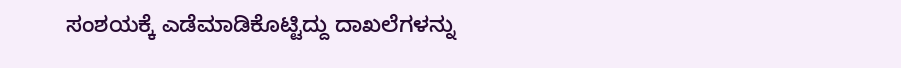ಸಂಶಯಕ್ಕೆ ಎಡೆಮಾಡಿಕೊಟ್ಟಿದ್ದು ದಾಖಲೆಗಳನ್ನು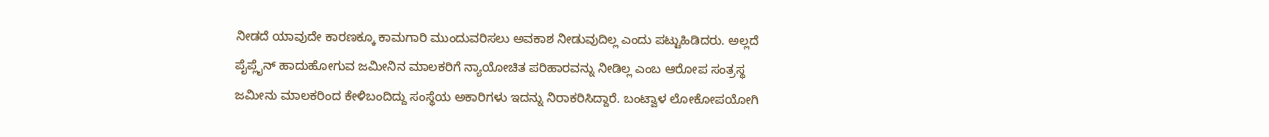ನೀಡದೆ ಯಾವುದೇ ಕಾರಣಕ್ಕೂ ಕಾಮಗಾರಿ ಮುಂದುವರಿಸಲು ಅವಕಾಶ ನೀಡುವುದಿಲ್ಲ ಎಂದು ಪಟ್ಟುಹಿಡಿದರು. ಅಲ್ಲದೆ ಪೈಪ್ಲೈನ್ ಹಾದುಹೋಗುವ ಜಮೀನಿನ ಮಾಲಕರಿಗೆ ನ್ಯಾಯೋಚಿತ ಪರಿಹಾರವನ್ನು ನೀಡಿಲ್ಲ ಎಂಬ ಆರೋಪ ಸಂತ್ರಸ್ಥ ಜಮೀನು ಮಾಲಕರಿಂದ ಕೇಳಿಬಂದಿದ್ದು ಸಂಸ್ಥೆಯ ಅಕಾರಿಗಳು ಇದನ್ನು ನಿರಾಕರಿಸಿದ್ದಾರೆ. ಬಂಟ್ವಾಳ ಲೋಕೋಪಯೋಗಿ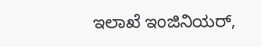ಇಲಾಖೆ ಇಂಜಿನಿಯರ್,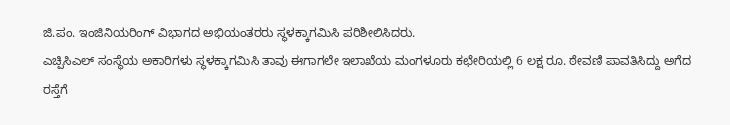ಜಿ.ಪಂ. ಇಂಜಿನಿಯರಿಂಗ್ ವಿಭಾಗದ ಅಭಿಯಂತರರು ಸ್ಥಳಕ್ಕಾಗಮಿಸಿ ಪರಿಶೀಲಿಸಿದರು.
ಎಚ್ಪಿಸಿಎಲ್ ಸಂಸ್ಥೆಯ ಅಕಾರಿಗಳು ಸ್ಥಳಕ್ಕಾಗಮಿಸಿ ತಾವು ಈಗಾಗಲೇ ಇಲಾಖೆಯ ಮಂಗಳೂರು ಕಛೇರಿಯಲ್ಲಿ 6 ಲಕ್ಷ ರೂ. ಠೇವಣಿ ಪಾವತಿಸಿದ್ದು ಅಗೆದ ರಸ್ತೆಗೆ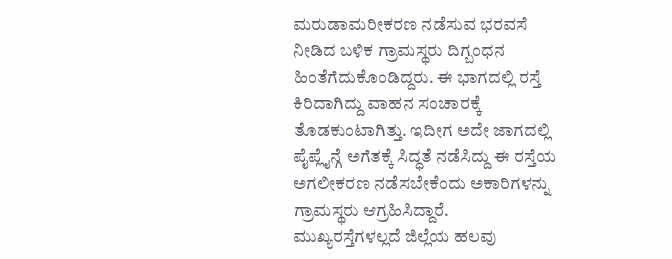ಮರುಡಾಮರೀಕರಣ ನಡೆಸುವ ಭರವಸೆ ನೀಡಿದ ಬಳಿಕ ಗ್ರಾಮಸ್ಥರು ದಿಗ್ಬಂಧನ ಹಿಂತೆಗೆದುಕೊಂಡಿದ್ದರು. ಈ ಭಾಗದಲ್ಲಿ ರಸ್ತೆ ಕಿರಿದಾಗಿದ್ದು ವಾಹನ ಸಂಚಾರಕ್ಕೆ ತೊಡಕುಂಟಾಗಿತ್ತು. ಇದೀಗ ಅದೇ ಜಾಗದಲ್ಲಿ ಪೈಪ್ಲೈನ್ಗೆ ಅಗೆತಕ್ಕೆ ಸಿದ್ಧತೆ ನಡೆಸಿದ್ದು ಈ ರಸ್ತೆಯ ಅಗಲೀಕರಣ ನಡೆಸಬೇಕೆಂದು ಅಕಾರಿಗಳನ್ನು ಗ್ರಾಮಸ್ಥರು ಆಗ್ರಹಿಸಿದ್ದಾರೆ.
ಮುಖ್ಯರಸ್ತೆಗಳಲ್ಲದೆ ಜಿಲ್ಲೆಯ ಹಲವು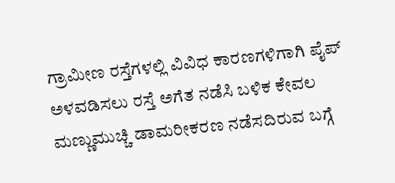ಗ್ರಾಮೀಣ ರಸ್ತೆಗಳಲ್ಲಿ ವಿವಿಧ ಕಾರಣಗಳಿಗಾಗಿ ಪೈಪ್ ಅಳವಡಿಸಲು ರಸ್ತೆ ಅಗೆತ ನಡೆಸಿ ಬಳಿಕ ಕೇವಲ ಮಣ್ಣುಮುಚ್ಚಿ ಡಾಮರೀಕರಣ ನಡೆಸದಿರುವ ಬಗ್ಗೆ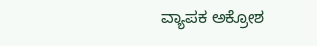ವ್ಯಾಪಕ ಅಕ್ರೋಶ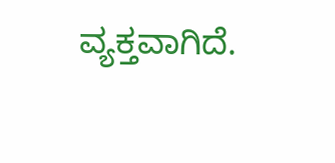ವ್ಯಕ್ತವಾಗಿದೆ.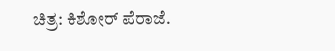ಚಿತ್ರ: ಕಿಶೋರ್ ಪೆರಾಜೆ.